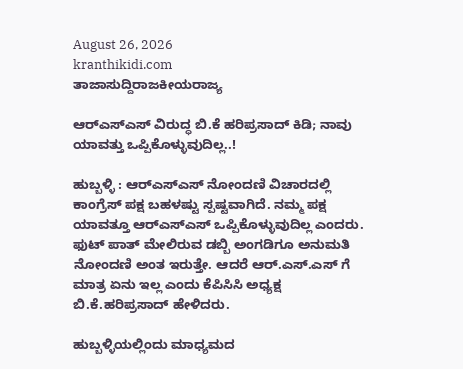August 26, 2026
kranthikidi.com
ತಾಜಾಸುದ್ದಿರಾಜಕೀಯರಾಜ್ಯ

ಆರ್‌ಎಸ್‌ಎಸ್‌ ವಿರುದ್ಧ ಬಿ.ಕೆ ಹರಿಪ್ರಸಾದ್ ಕಿಡಿ; ನಾವು ಯಾವತ್ತು ಒಪ್ಪಿಕೊಳ್ಳುವುದಿಲ್ಲ..!

ಹುಬ್ಬಳ್ಳಿ : ಆರ್‌ಎಸ್‌ಎಸ್‌ ನೋಂದಣಿ ವಿಚಾರದಲ್ಲಿ ಕಾಂಗ್ರೆಸ್‌ ಪಕ್ಷ ಬಹಳಷ್ಟು ಸ್ಪಷ್ಟವಾಗಿದೆ. ನಮ್ಮ ಪಕ್ಷ ಯಾವತ್ತೂ ಆರ್‌ಎಸ್‌ಎಸ್‌ ಒಪ್ಪಿಕೊಳ್ಳುವುದಿಲ್ಲ ಎಂದರು. ಫುಟ್ ಪಾತ್ ಮೇಲಿರುವ ಡಬ್ಬಿ ಅಂಗಡಿಗೂ ಅನುಮತಿ ನೋಂದಣಿ ಅಂತ ಇರುತ್ತೇ. ಆದರೆ ಆ‌ರ್.ಎಸ್.ಎಸ್ ಗೆ ಮಾತ್ರ ಏನು ಇಲ್ಲ ಎಂದು ಕೆಪಿಸಿಸಿ ಅಧ್ಯಕ್ಷ ಬಿ.ಕೆ.ಹರಿಪ್ರಸಾದ್ ಹೇಳಿದರು.

ಹುಬ್ಬಳ್ಳಿಯಲ್ಲಿಂದು ಮಾಧ್ಯಮದ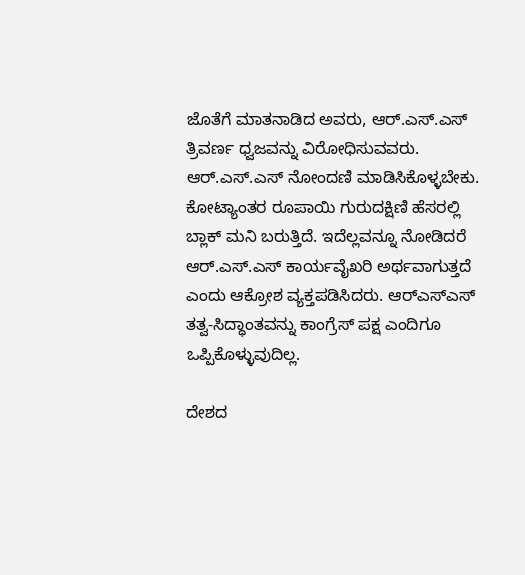ಜೊತೆಗೆ ಮಾತನಾಡಿದ ಅವರು, ಆ‌ರ್.ಎಸ್.ಎಸ್ ತ್ರಿವರ್ಣ ಧ್ವಜವನ್ನು ವಿರೋಧಿಸುವವರು. ಆರ್.ಎಸ್.ಎಸ್ ನೋಂದಣಿ ಮಾಡಿಸಿಕೊಳ್ಳಬೇಕು. ಕೋಟ್ಯಾಂತರ ರೂಪಾಯಿ ಗುರುದಕ್ಷಿಣಿ ಹೆಸರಲ್ಲಿ ಬ್ಲಾಕ್ ಮನಿ ಬರುತ್ತಿದೆ. ಇದೆಲ್ಲವನ್ನೂ ನೋಡಿದರೆ ಆ‌ರ್.ಎಸ್‌.ಎಸ್ ಕಾರ್ಯವೈಖರಿ ಅರ್ಥವಾಗುತ್ತದೆ ಎಂದು ಆಕ್ರೋಶ ವ್ಯಕ್ತಪಡಿಸಿದರು. ಆರ್‌ಎಸ್‌ಎಸ್‌ ತತ್ವ-ಸಿದ್ಧಾಂತವನ್ನು ಕಾಂಗ್ರೆಸ್‌ ಪಕ್ಷ ಎಂದಿಗೂ ಒಪ್ಪಿಕೊಳ್ಳುವುದಿಲ್ಲ.

ದೇಶದ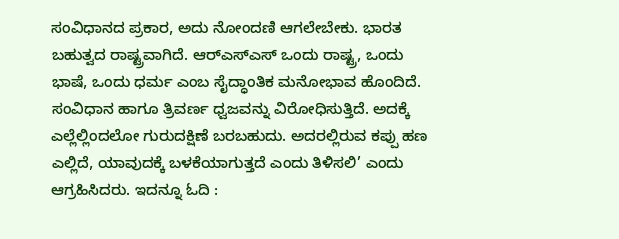ಸಂವಿಧಾನದ ಪ್ರಕಾರ, ಅದು ನೋಂದಣಿ ಆಗಲೇಬೇಕು. ಭಾರತ ಬಹುತ್ವದ ರಾಷ್ಟ್ರವಾಗಿದೆ. ಆರ್‌ಎಸ್‌ಎಸ್ ಒಂದು ರಾಷ್ಟ್ರ, ಒಂದು ಭಾಷೆ, ಒಂದು ಧರ್ಮ ಎಂಬ ಸೈದ್ಧಾಂತಿಕ ಮನೋಭಾವ ಹೊಂದಿದೆ. ಸಂವಿಧಾನ ಹಾಗೂ ತ್ರಿವರ್ಣ ಧ್ವಜವನ್ನು ವಿರೋಧಿಸುತ್ತಿದೆ. ಅದಕ್ಕೆ ಎಲ್ಲೆಲ್ಲಿಂದಲೋ ಗುರುದಕ್ಷಿಣೆ ಬರಬಹುದು. ಅದರಲ್ಲಿರುವ ಕಪ್ಪು ಹಣ ಎಲ್ಲಿದೆ, ಯಾವುದಕ್ಕೆ ಬಳಕೆಯಾಗುತ್ತದೆ ಎಂದು ತಿಳಿಸಲಿ’ ಎಂದು ಆಗ್ರಹಿಸಿದರು. ಇದನ್ನೂ ಓದಿ :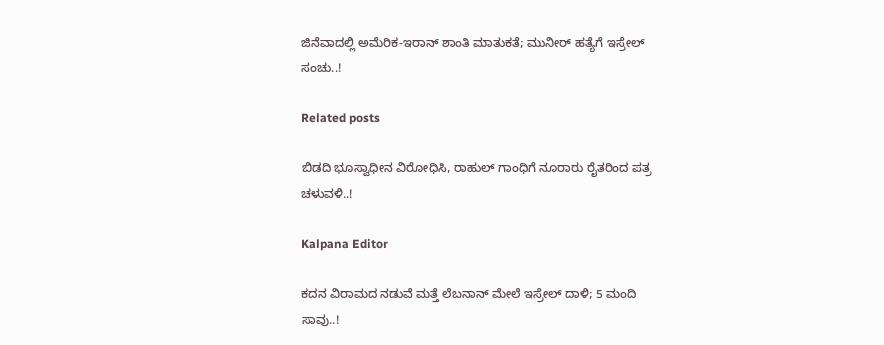ಜಿನೆವಾದಲ್ಲಿ ಅಮೆರಿಕ-ಇರಾನ್‌ ಶಾಂತಿ ಮಾತುಕತೆ; ಮುನೀರ್‌ ಹತ್ಯೆಗೆ ಇಸ್ರೇಲ್‌ ಸಂಚು..!

Related posts

ಬಿಡದಿ ಭೂಸ್ವಾಧೀನ ವಿರೋಧಿಸಿ, ರಾಹುಲ್ ಗಾಂಧಿಗೆ ನೂರಾರು ರೈತರಿಂದ ಪತ್ರ ಚಳುವಳಿ..!

Kalpana Editor

ಕದನ ವಿರಾಮದ ನಡುವೆ ಮತ್ತೆ ಲೆಬನಾನ್ ಮೇಲೆ ಇಸ್ರೇಲ್ ದಾಳಿ; 5 ಮಂದಿ ಸಾವು..!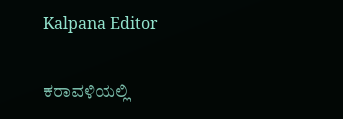Kalpana Editor

ಕರಾವಳಿಯಲ್ಲಿ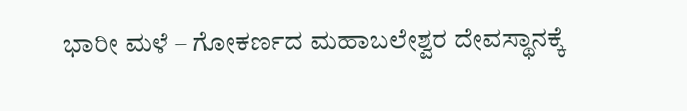ಭಾರೀ ಮಳೆ – ಗೋಕರ್ಣದ ಮಹಾಬಲೇಶ್ವರ ದೇವಸ್ಥಾನಕ್ಕೆ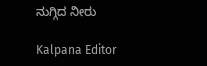ನುಗ್ಗಿದ ನೀರು

Kalpana Editor